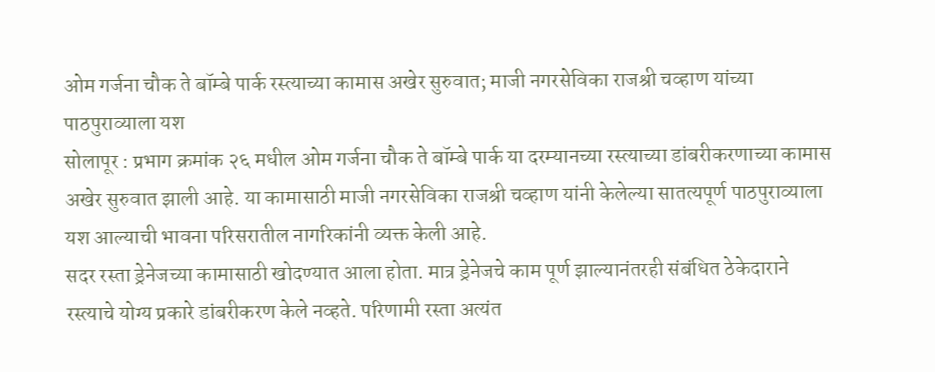ओम गर्जना चौक ते बॉम्बे पार्क रस्त्याच्या कामास अखेर सुरुवात; माजी नगरसेविका राजश्री चव्हाण यांच्या पाठपुराव्याला यश
सोलापूर : प्रभाग क्रमांक २६ मधील ओम गर्जना चौक ते बॉम्बे पार्क या दरम्यानच्या रस्त्याच्या डांबरीकरणाच्या कामास अखेर सुरुवात झाली आहे. या कामासाठी माजी नगरसेविका राजश्री चव्हाण यांनी केलेल्या सातत्यपूर्ण पाठपुराव्याला यश आल्याची भावना परिसरातील नागरिकांनी व्यक्त केली आहे.
सदर रस्ता ड्रेनेजच्या कामासाठी खोदण्यात आला होता. मात्र ड्रेनेजचे काम पूर्ण झाल्यानंतरही संबंधित ठेकेदाराने रस्त्याचे योग्य प्रकारे डांबरीकरण केले नव्हते. परिणामी रस्ता अत्यंत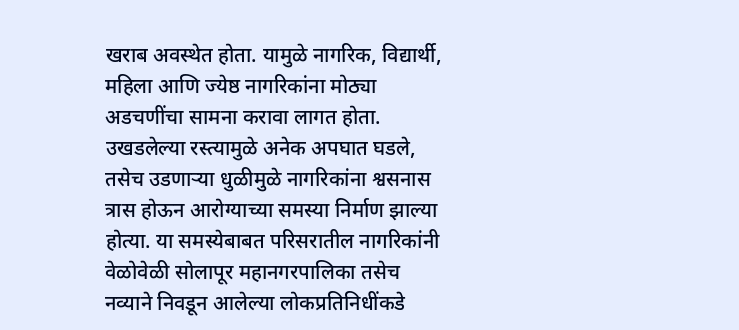खराब अवस्थेत होता. यामुळे नागरिक, विद्यार्थी, महिला आणि ज्येष्ठ नागरिकांना मोठ्या अडचणींचा सामना करावा लागत होता. उखडलेल्या रस्त्यामुळे अनेक अपघात घडले, तसेच उडणाऱ्या धुळीमुळे नागरिकांना श्वसनास त्रास होऊन आरोग्याच्या समस्या निर्माण झाल्या होत्या. या समस्येबाबत परिसरातील नागरिकांनी वेळोवेळी सोलापूर महानगरपालिका तसेच नव्याने निवडून आलेल्या लोकप्रतिनिधींकडे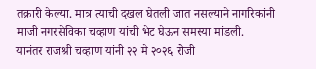तक्रारी केल्या. मात्र त्याची दखल घेतली जात नसल्याने नागरिकांनी माजी नगरसेविका चव्हाण यांची भेट घेऊन समस्या मांडली.
यानंतर राजश्री चव्हाण यांनी २२ मे २०२६ रोजी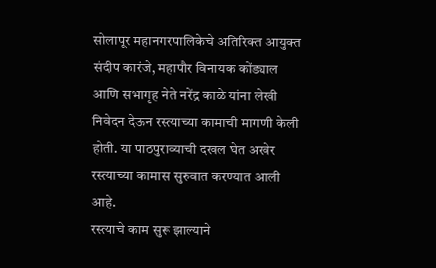सोलापूर महानगरपालिकेचे अतिरिक्त आयुक्त संदीप कारंजे, महापौर विनायक कोंड्याल आणि सभागृह नेते नरेंद्र काळे यांना लेखी निवेदन देऊन रस्त्याच्या कामाची मागणी केली होती. या पाठपुराव्याची दखल घेत अखेर रस्त्याच्या कामास सुरुवात करण्यात आली आहे.
रस्त्याचे काम सुरू झाल्याने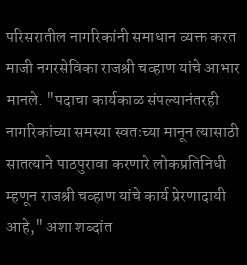परिसरातील नागरिकांनी समाधान व्यक्त करत माजी नगरसेविका राजश्री चव्हाण यांचे आभार मानले. "पदाचा कार्यकाळ संपल्यानंतरही नागरिकांच्या समस्या स्वतःच्या मानून त्यासाठी सातत्याने पाठपुरावा करणारे लोकप्रतिनिधी म्हणून राजश्री चव्हाण यांचे कार्य प्रेरणादायी आहे," अशा शब्दांत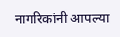नागरिकांनी आपल्या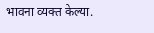भावना व्यक्त केल्या.